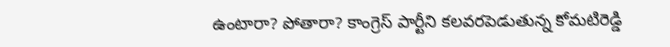ఉంటారా? పోతారా? కాంగ్రెస్ పార్టీని కలవరపెడుతున్న కోమటిరెడ్డి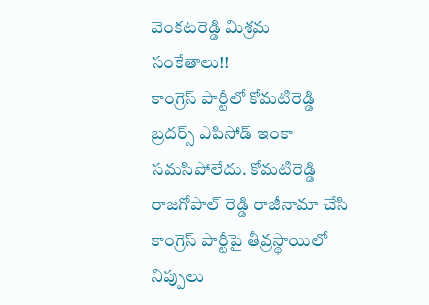వెంకటరెడ్డి మిశ్రమ సంకేతాలు!!
కాంగ్రెస్ పార్టీలో కోమటిరెడ్డి బ్రదర్స్ ఎపిసోడ్ ఇంకా సమసిపోలేదు. కోమటిరెడ్డి రాజగోపాల్ రెడ్డి రాజీనామా చేసి కాంగ్రెస్ పార్టీపై తీవ్రస్థాయిలో నిప్పులు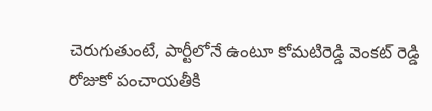చెరుగుతుంటే, పార్టీలోనే ఉంటూ కోమటిరెడ్డి వెంకట్ రెడ్డి రోజుకో పంచాయతీకి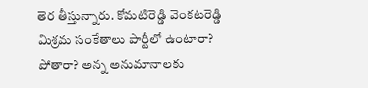తెర తీస్తున్నారు. కోమటిరెడ్డి వెంకటరెడ్డి మిశ్రమ సంకేతాలు పార్టీలో ఉంటారా? పోతారా? అన్న అనుమానాలకు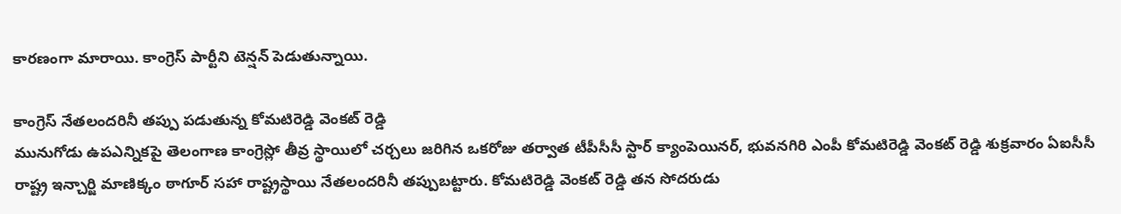కారణంగా మారాయి. కాంగ్రెస్ పార్టీని టెన్షన్ పెడుతున్నాయి.

కాంగ్రెస్ నేతలందరినీ తప్పు పడుతున్న కోమటిరెడ్డి వెంకట్ రెడ్డి
మునుగోడు ఉపఎన్నికపై తెలంగాణ కాంగ్రెస్లో తీవ్ర స్థాయిలో చర్చలు జరిగిన ఒకరోజు తర్వాత టీపీసీసీ స్టార్ క్యాంపెయినర్, భువనగిరి ఎంపీ కోమటిరెడ్డి వెంకట్ రెడ్డి శుక్రవారం ఏఐసీసీ రాష్ట్ర ఇన్చార్జి మాణిక్కం ఠాగూర్ సహా రాష్ట్రస్థాయి నేతలందరినీ తప్పుబట్టారు. కోమటిరెడ్డి వెంకట్ రెడ్డి తన సోదరుడు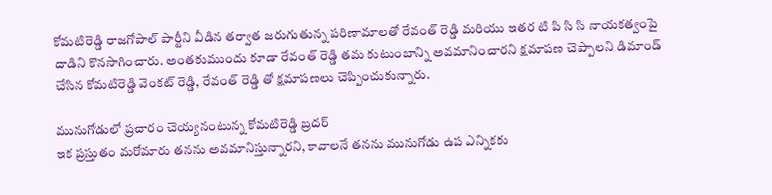కోమటిరెడ్డి రాజగోపాల్ పార్టీని వీడిన తర్వాత జరుగుతున్న పరిణామాలతో రేవంత్ రెడ్డి మరియు ఇతర టి పి సి సి నాయకత్వంపై దాడిని కొనసాగించారు. అంతకుముందు కూడా రేవంత్ రెడ్డి తమ కుటుంబాన్ని అవమానించారని క్షమాపణ చెప్పాలని డిమాండ్ చేసిన కోమటిరెడ్డి వెంకట్ రెడ్డి, రేవంత్ రెడ్డి తో క్షమాపణలు చెప్పించుకున్నారు.

మునుగోడులో ప్రచారం చెయ్యనంటున్న కోమటిరెడ్డి బ్రదర్
ఇక ప్రస్తుతం మరోమారు తనను అవమానిస్తున్నారని, కావాలనే తనను మునుగోడు ఉప ఎన్నికకు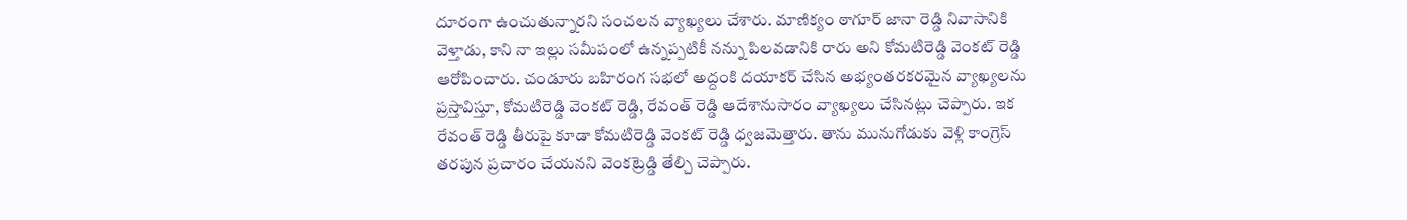దూరంగా ఉంచుతున్నారని సంచలన వ్యాఖ్యలు చేశారు. మాణిక్యం ఠాగూర్ జానా రెడ్డి నివాసానికి వెళ్తాడు, కాని నా ఇల్లు సమీపంలో ఉన్నప్పటికీ నన్ను పిలవడానికి రారు అని కోమటిరెడ్డి వెంకట్ రెడ్డి ఆరోపించారు. చండూరు బహిరంగ సభలో అద్దంకి దయాకర్ చేసిన అభ్యంతరకరమైన వ్యాఖ్యలను ప్రస్తావిస్తూ, కోమటిరెడ్డి వెంకట్ రెడ్డి, రేవంత్ రెడ్డి ఆదేశానుసారం వ్యాఖ్యలు చేసినట్లు చెప్పారు. ఇక రేవంత్ రెడ్డి తీరుపై కూడా కోమటిరెడ్డి వెంకట్ రెడ్డి ధ్వజమెత్తారు. తాను మునుగోడుకు వెళ్లి కాంగ్రెస్ తరపున ప్రచారం చేయనని వెంకట్రెడ్డి తేల్చి చెప్పారు.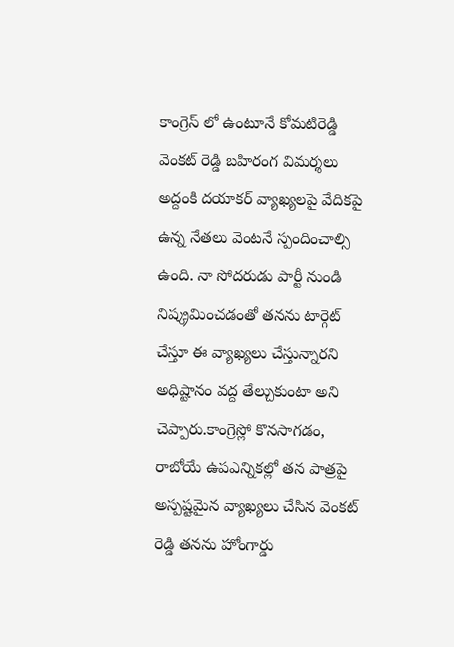కాంగ్రెస్ లో ఉంటూనే కోమటిరెడ్డి వెంకట్ రెడ్డి బహిరంగ విమర్శలు
అద్దంకి దయాకర్ వ్యాఖ్యలపై వేదికపై ఉన్న నేతలు వెంటనే స్పందించాల్సి ఉంది. నా సోదరుడు పార్టీ నుండి నిష్క్రమించడంతో తనను టార్గెట్ చేస్తూ ఈ వ్యాఖ్యలు చేస్తున్నారని అధిష్టానం వద్ద తేల్చుకుంటా అని చెప్పారు.కాంగ్రెస్లో కొనసాగడం, రాబోయే ఉపఎన్నికల్లో తన పాత్రపై అస్పష్టమైన వ్యాఖ్యలు చేసిన వెంకట్ రెడ్డి తనను హోంగార్డు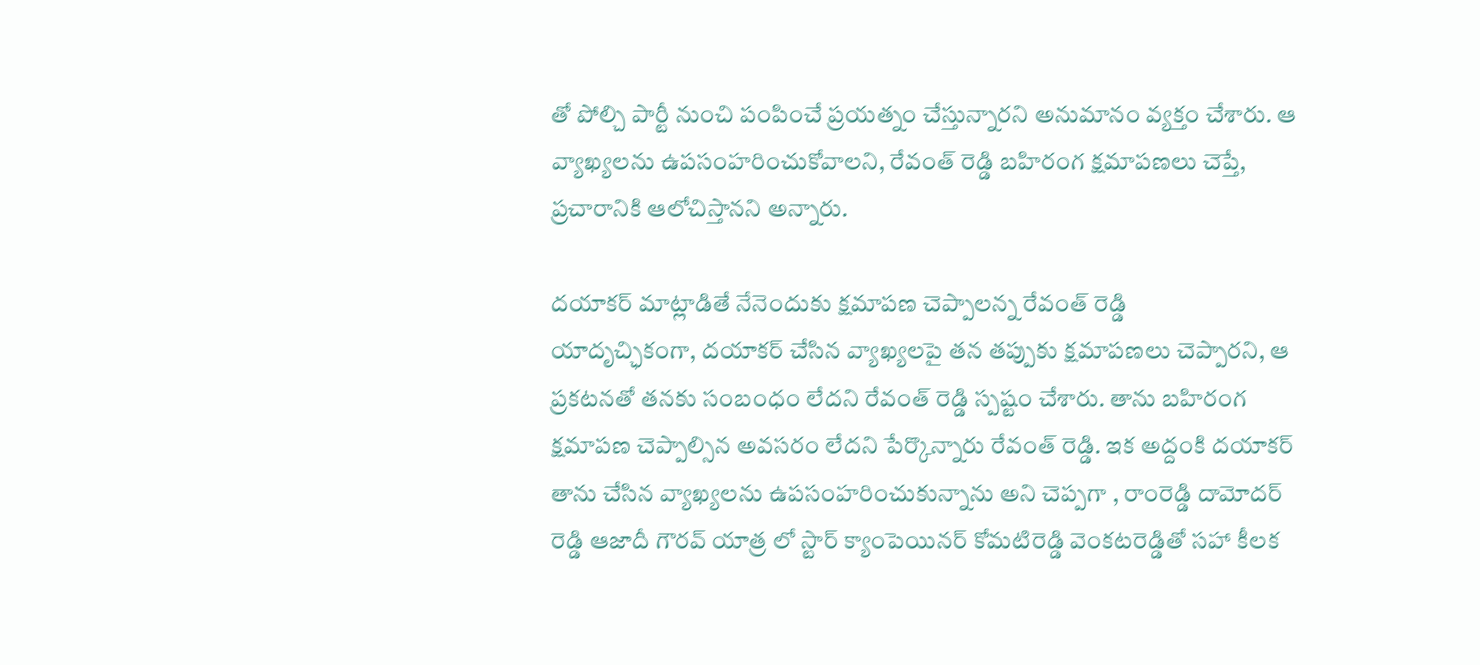తో పోల్చి పార్టీ నుంచి పంపించే ప్రయత్నం చేస్తున్నారని అనుమానం వ్యక్తం చేశారు. ఆ వ్యాఖ్యలను ఉపసంహరించుకోవాలని, రేవంత్ రెడ్డి బహిరంగ క్షమాపణలు చెప్తే, ప్రచారానికి ఆలోచిస్తానని అన్నారు.

దయాకర్ మాట్లాడితే నేనెందుకు క్షమాపణ చెప్పాలన్న రేవంత్ రెడ్డి
యాదృచ్ఛికంగా, దయాకర్ చేసిన వ్యాఖ్యలపై తన తప్పుకు క్షమాపణలు చెప్పారని, ఆ ప్రకటనతో తనకు సంబంధం లేదని రేవంత్ రెడ్డి స్పష్టం చేశారు. తాను బహిరంగ క్షమాపణ చెప్పాల్సిన అవసరం లేదని పేర్కొన్నారు రేవంత్ రెడ్డి. ఇక అద్దంకి దయాకర్ తాను చేసిన వ్యాఖ్యలను ఉపసంహరించుకున్నాను అని చెప్పగా , రాంరెడ్డి దామోదర్ రెడ్డి ఆజాదీ గౌరవ్ యాత్ర లో స్టార్ క్యాంపెయినర్ కోమటిరెడ్డి వెంకటరెడ్డితో సహా కీలక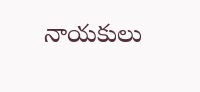నాయకులు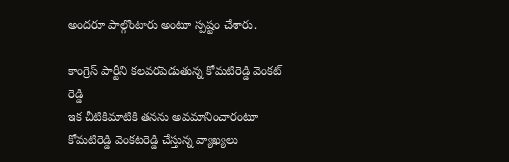అందరూ పాల్గొంటారు అంటూ స్పష్టం చేశారు.

కాంగ్రెస్ పార్టీని కలవరపెడుతున్న కోమటిరెడ్డి వెంకట్ రెడ్డి
ఇక చీటికిమాటికి తనను అవమానించారంటూ కోమటిరెడ్డి వెంకటరెడ్డి చేస్తున్న వ్యాఖ్యలు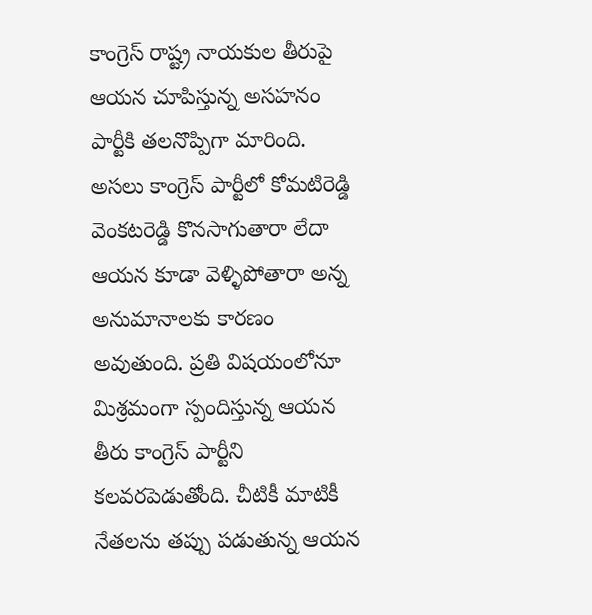కాంగ్రెస్ రాష్ట్ర నాయకుల తీరుపై ఆయన చూపిస్తున్న అసహనం పార్టీకి తలనొప్పిగా మారింది. అసలు కాంగ్రెస్ పార్టీలో కోమటిరెడ్డి వెంకటరెడ్డి కొనసాగుతారా లేదా ఆయన కూడా వెళ్ళిపోతారా అన్న అనుమానాలకు కారణం అవుతుంది. ప్రతి విషయంలోనూ మిశ్రమంగా స్పందిస్తున్న ఆయన తీరు కాంగ్రెస్ పార్టీని కలవరపెడుతోంది. చీటికీ మాటికీ నేతలను తప్పు పడుతున్న ఆయన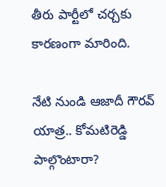తీరు పార్టీలో చర్చకు కారణంగా మారింది.

నేటి నుండి ఆజాదీ గౌరవ్ యాత్ర.. కోమటిరెడ్డి పాల్గొంటారా?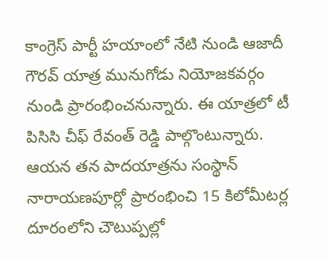కాంగ్రెస్ పార్టీ హయాంలో నేటి నుండి ఆజాదీ గౌరవ్ యాత్ర మునుగోడు నియోజకవర్గం నుండి ప్రారంభించనున్నారు. ఈ యాత్రలో టీ పిసిసి చీఫ్ రేవంత్ రెడ్డి పాల్గొంటున్నారు. ఆయన తన పాదయాత్రను సంస్థాన్ నారాయణపూర్లో ప్రారంభించి 15 కిలోమీటర్ల దూరంలోని చౌటుప్పల్లో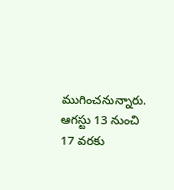ముగించనున్నారు. ఆగస్టు 13 నుంచి 17 వరకు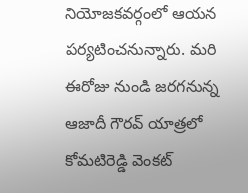నియోజకవర్గంలో ఆయన పర్యటించనున్నారు. మరి ఈరోజు నుండి జరగనున్న ఆజాదీ గౌరవ్ యాత్రలో కోమటిరెడ్డి వెంకట్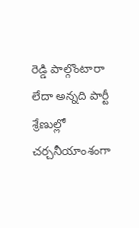రెడ్డి పాల్గొంటారా లేదా అన్నది పార్టీ శ్రేణుల్లో చర్చనీయాంశంగా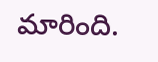మారింది.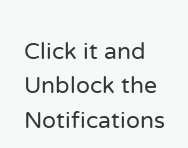Click it and Unblock the Notifications